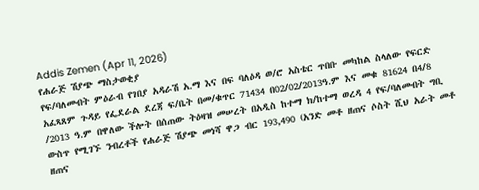Addis Zemen (Apr 11, 2026)
የሐራጅ ሽያጭ ማስታወቂያ
የፍ/ባለመብት ምዕራብ የገበያ አዳራሽ አ.ማ እና በፍ ባለዕዳ ወ/ሮ አስቴር ጥበቡ መካከል ስላለው የፍርድ አፈጻጸም ጉዳይ የፌደራል ደረጃ ፍ/ቤት በመ/ቁጥር 71434 በ02/02/2013ዓ.ም እና መቁ 81624 በ4/8 /2013 ዓ.ም በዋለው ችሎት በሰጠው ትዕዛዝ መሠረት በአዲስ ከተማ ክ/ከተማ ወረዳ 4 የፍ/ባለመብት ግቢ ውስጥ የሚገኙ ንብረቶች የሐራጅ ሽያጭ መነሻ ዋጋ ብር 193,490 (አንድ መቶ ዘጠና ሶስት ሺህ አራት መቶ ዘጠና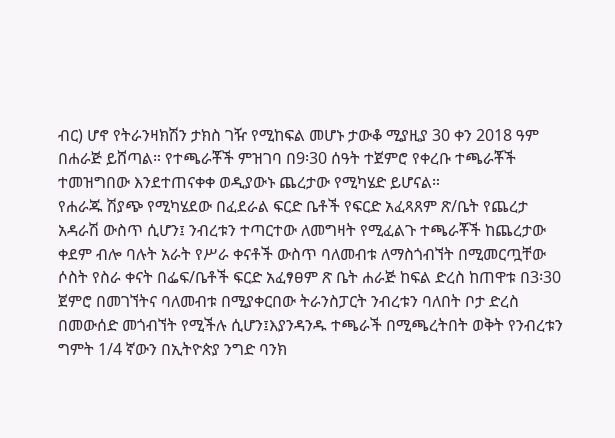ብር) ሆኖ የትራንዛክሽን ታክስ ገዥ የሚከፍል መሆኑ ታውቆ ሚያዚያ 30 ቀን 2018 ዓም በሐራጅ ይሸጣል። የተጫራቾች ምዝገባ በ9፡30 ሰዓት ተጀምሮ የቀረቡ ተጫራቾች ተመዝግበው እንደተጠናቀቀ ወዲያውኑ ጨረታው የሚካሄድ ይሆናል።
የሐራጁ ሽያጭ የሚካሄደው በፈደራል ፍርድ ቤቶች የፍርድ አፈጻጸም ጽ/ቤት የጨረታ አዳራሽ ውስጥ ሲሆን፤ ንብረቱን ተጣርተው ለመግዛት የሚፈልጉ ተጫራቾች ከጨረታው ቀደም ብሎ ባሉት አራት የሥራ ቀናቶች ውስጥ ባለመብቱ ለማስጎብኘት በሚመርጧቸው ሶስት የስራ ቀናት በፌፍ/ቤቶች ፍርድ አፈፃፀም ጽ ቤት ሐራጅ ከፍል ድረስ ከጠዋቱ በ3፡30 ጀምሮ በመገኘትና ባለመብቱ በሚያቀርበው ትራንስፓርት ንብረቱን ባለበት ቦታ ድረስ በመውሰድ መጎብኘት የሚችሉ ሲሆን፤እያንዳንዱ ተጫራች በሚጫረትበት ወቅት የንብረቱን ግምት 1/4 ኛውን በኢትዮጵያ ንግድ ባንክ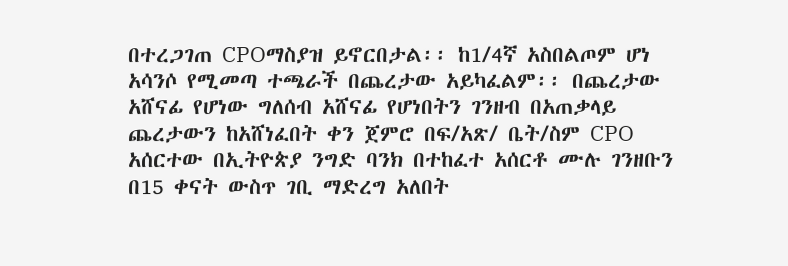በተረጋገጠ CPOማስያዝ ይኖርበታል፡፡ ከ1/4ኛ አስበልጦም ሆነ አሳንሶ የሚመጣ ተጫራች በጨረታው አይካፈልም፡፡ በጨረታው አሸናፊ የሆነው ግለሰብ አሸናፊ የሆነበትን ገንዘብ በአጠቃላይ ጨረታውን ከአሸነፈበት ቀን ጀምሮ በፍ/አጽ/ ቤት/ስም CPO አሰርተው በኢትዮጵያ ንግድ ባንክ በተከፈተ አሰርቶ ሙሉ ገንዘቡን በ15 ቀናት ውስጥ ገቢ ማድረግ አለበት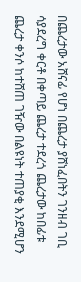በጨረታው አሸናፊ የሆነ በጨረታ ያሸነፈበትን ገንዘብ ገቢ ሳያደረግ ቀርቶ በቀጣይ ጨረታ ተደረጎ ጨረታው ከበፊቱ ጨረታ ቀንሶ ከተሸጠ ገዥው በልዩነት ተጠያቂ እንደሚሆን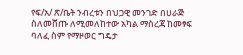የፍ/አ/ ጽ/ቤት ንብረቱን በህጋዊ መንገድ በሀራጅ ስለመሸጡ ለሚመለከተው አካል ማስረጃ ከመፃፍ ባለፈ ስም የማዞወር ግዴታ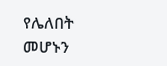የሌለበት መሆኑን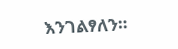እንገልፃለን።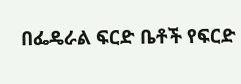በፌዴራል ፍርድ ቤቶች የፍርድ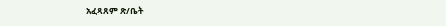አፈጻጸም ጽ/ቤት